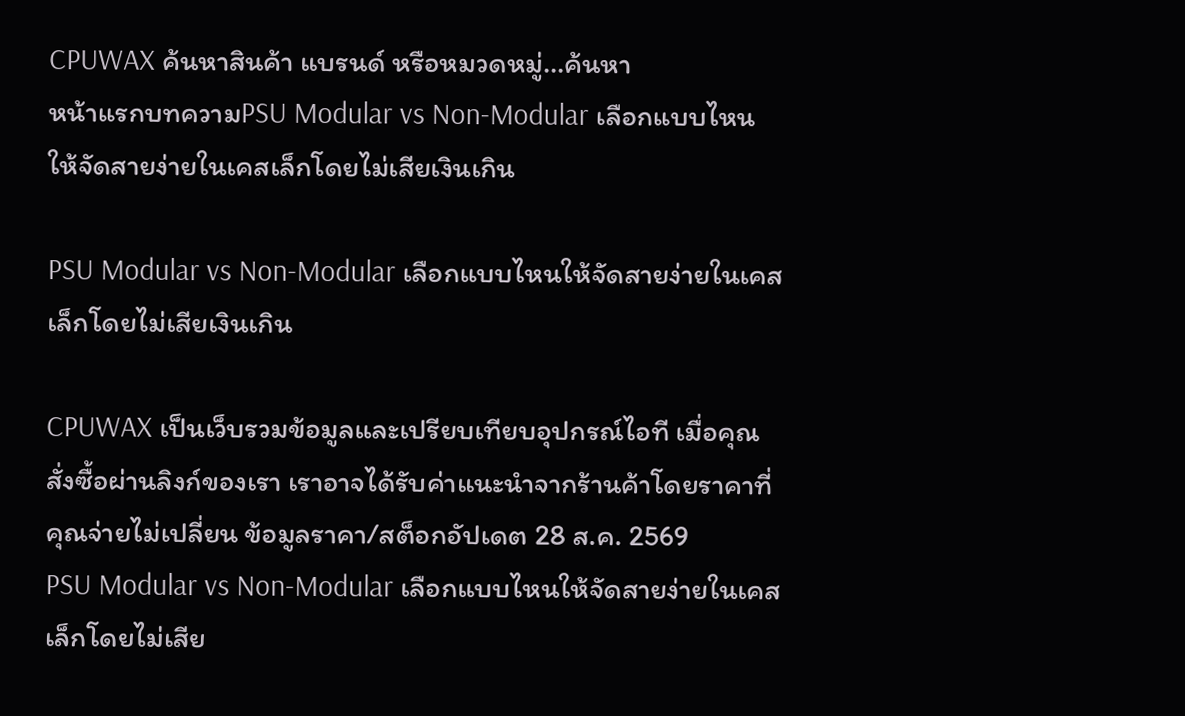CPUWAX ค้นหาสินค้า แบรนด์ หรือหมวดหมู่...ค้นหา
หน้าแรกบทความPSU Modular vs Non-Modular เลือกแบบไหนให้จัดสายง่ายในเคสเล็กโดยไม่เสียเงินเกิน

PSU Modular vs Non-Modular เลือกแบบไหนให้จัดสายง่ายในเคสเล็กโดยไม่เสียเงินเกิน

CPUWAX เป็นเว็บรวมข้อมูลและเปรียบเทียบอุปกรณ์ไอที เมื่อคุณสั่งซื้อผ่านลิงก์ของเรา เราอาจได้รับค่าแนะนำจากร้านค้าโดยราคาที่คุณจ่ายไม่เปลี่ยน ข้อมูลราคา/สต็อกอัปเดต 28 ส.ค. 2569
PSU Modular vs Non-Modular เลือกแบบไหนให้จัดสายง่ายในเคสเล็กโดยไม่เสีย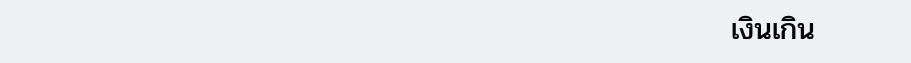เงินเกิน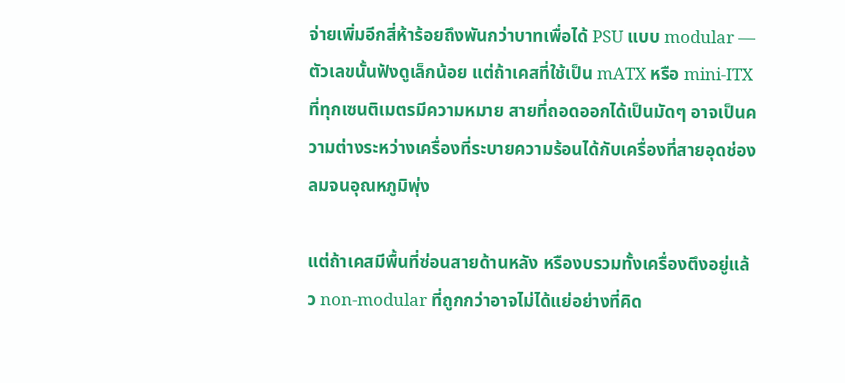จ่ายเพิ่มอีกสี่ห้าร้อยถึงพันกว่าบาทเพื่อได้ PSU แบบ modular — ตัวเลขนั้นฟังดูเล็กน้อย แต่ถ้าเคสที่ใช้เป็น mATX หรือ mini-ITX ที่ทุกเซนติเมตรมีความหมาย สายที่ถอดออกได้เป็นมัดๆ อาจเป็นความต่างระหว่างเครื่องที่ระบายความร้อนได้กับเครื่องที่สายอุดช่องลมจนอุณหภูมิพุ่ง

แต่ถ้าเคสมีพื้นที่ซ่อนสายด้านหลัง หรืองบรวมทั้งเครื่องตึงอยู่แล้ว non-modular ที่ถูกกว่าอาจไม่ได้แย่อย่างที่คิด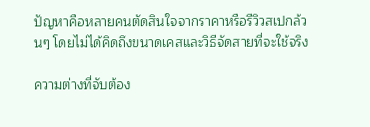ปัญหาคือหลายคนตัดสินใจจากราคาหรือรีวิวสเปกล้วนๆ โดยไม่ได้คิดถึงขนาดเคสและวิธีจัดสายที่จะใช้จริง

ความต่างที่จับต้อง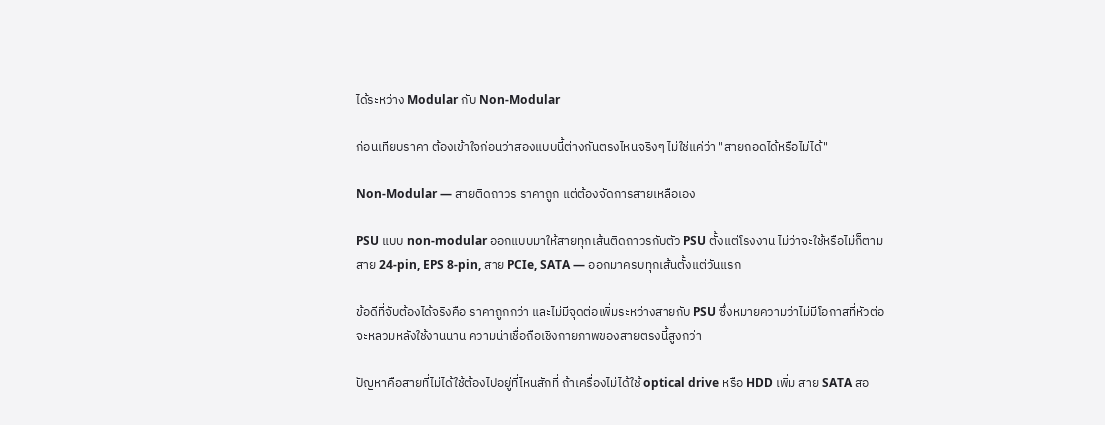ได้ระหว่าง Modular กับ Non-Modular

ก่อนเทียบราคา ต้องเข้าใจก่อนว่าสองแบบนี้ต่างกันตรงไหนจริงๆ ไม่ใช่แค่ว่า "สายถอดได้หรือไม่ได้"

Non-Modular — สายติดถาวร ราคาถูก แต่ต้องจัดการสายเหลือเอง

PSU แบบ non-modular ออกแบบมาให้สายทุกเส้นติดถาวรกับตัว PSU ตั้งแต่โรงงาน ไม่ว่าจะใช้หรือไม่ก็ตาม สาย 24-pin, EPS 8-pin, สาย PCIe, SATA — ออกมาครบทุกเส้นตั้งแต่วันแรก

ข้อดีที่จับต้องได้จริงคือ ราคาถูกกว่า และไม่มีจุดต่อเพิ่มระหว่างสายกับ PSU ซึ่งหมายความว่าไม่มีโอกาสที่หัวต่อจะหลวมหลังใช้งานนาน ความน่าเชื่อถือเชิงกายภาพของสายตรงนี้สูงกว่า

ปัญหาคือสายที่ไม่ได้ใช้ต้องไปอยู่ที่ไหนสักที่ ถ้าเครื่องไม่ได้ใช้ optical drive หรือ HDD เพิ่ม สาย SATA สอ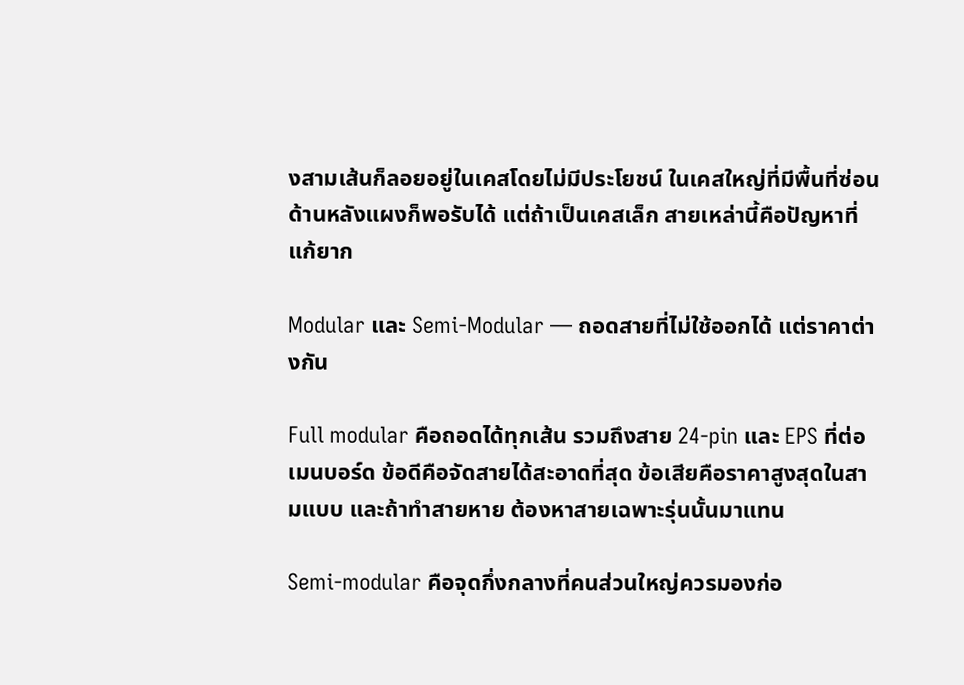งสามเส้นก็ลอยอยู่ในเคสโดยไม่มีประโยชน์ ในเคสใหญ่ที่มีพื้นที่ซ่อนด้านหลังแผงก็พอรับได้ แต่ถ้าเป็นเคสเล็ก สายเหล่านี้คือปัญหาที่แก้ยาก

Modular และ Semi-Modular — ถอดสายที่ไม่ใช้ออกได้ แต่ราคาต่างกัน

Full modular คือถอดได้ทุกเส้น รวมถึงสาย 24-pin และ EPS ที่ต่อเมนบอร์ด ข้อดีคือจัดสายได้สะอาดที่สุด ข้อเสียคือราคาสูงสุดในสามแบบ และถ้าทำสายหาย ต้องหาสายเฉพาะรุ่นนั้นมาแทน

Semi-modular คือจุดกึ่งกลางที่คนส่วนใหญ่ควรมองก่อ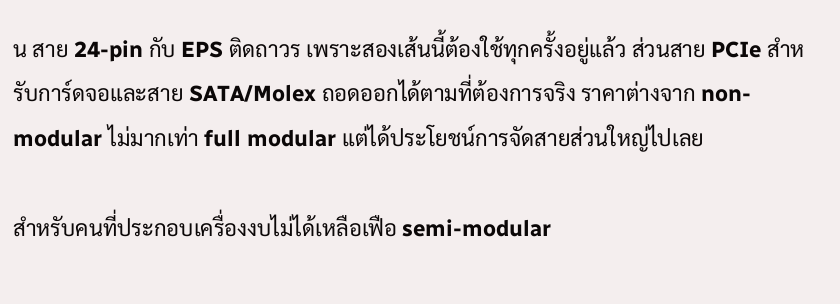น สาย 24-pin กับ EPS ติดถาวร เพราะสองเส้นนี้ต้องใช้ทุกครั้งอยู่แล้ว ส่วนสาย PCIe สำหรับการ์ดจอและสาย SATA/Molex ถอดออกได้ตามที่ต้องการจริง ราคาต่างจาก non-modular ไม่มากเท่า full modular แต่ได้ประโยชน์การจัดสายส่วนใหญ่ไปเลย

สำหรับคนที่ประกอบเครื่องงบไม่ได้เหลือเฟือ semi-modular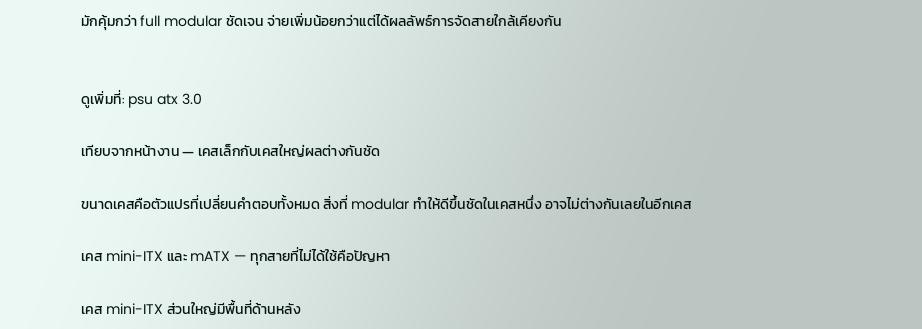มักคุ้มกว่า full modular ชัดเจน จ่ายเพิ่มน้อยกว่าแต่ได้ผลลัพธ์การจัดสายใกล้เคียงกัน


ดูเพิ่มที่: psu atx 3.0

เทียบจากหน้างาน — เคสเล็กกับเคสใหญ่ผลต่างกันชัด

ขนาดเคสคือตัวแปรที่เปลี่ยนคำตอบทั้งหมด สิ่งที่ modular ทำให้ดีขึ้นชัดในเคสหนึ่ง อาจไม่ต่างกันเลยในอีกเคส

เคส mini-ITX และ mATX — ทุกสายที่ไม่ได้ใช้คือปัญหา

เคส mini-ITX ส่วนใหญ่มีพื้นที่ด้านหลัง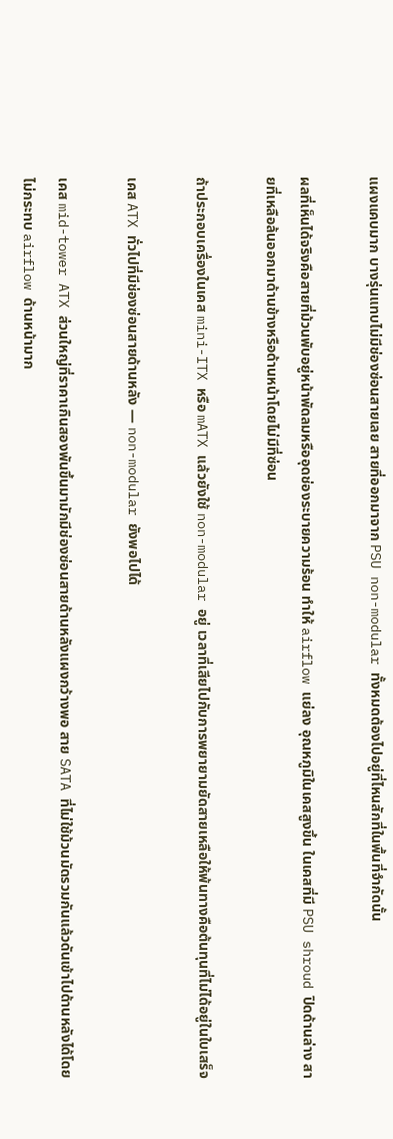แผงแคบมาก บางรุ่นแทบไม่มีช่องซ่อนสายเลย สายที่ออกมาจาก PSU non-modular ทั้งหมดต้องไปอยู่ที่ไหนสักที่ในพื้นที่จำกัดนั้น

ผลที่เห็นได้จริงคือสายที่ม้วนพับอยู่หน้าพัดลมหรืออุดช่องระบายความร้อน ทำให้ airflow แย่ลง อุณหภูมิในเคสสูงขึ้น ในเคสที่มี PSU shroud ปิดด้านล่าง สายที่เหลือล้นออกมาด้านข้างหรือด้านหน้าโดยไม่มีที่ซ่อน

ถ้าประกอบเครื่องในเคส mini-ITX หรือ mATX แล้วยังใช้ non-modular อยู่ เวลาที่เสียไปกับการพยายามยัดสายเหลือให้พ้นทางคือต้นทุนที่ไม่ได้อยู่ในใบเสร็จ

เคส ATX ทั่วไปที่มีช่องซ่อนสายด้านหลัง — non-modular ยังพอไปได้

เคส mid-tower ATX ส่วนใหญ่ที่ราคาเกินสองพันขึ้นมามักมีช่องซ่อนสายด้านหลังแผงกว้างพอ สาย SATA ที่ไม่ใช้ม้วนมัดรวมกันแล้วดันเข้าไปด้านหลังได้โดยไม่กระทบ airflow ด้านหน้ามาก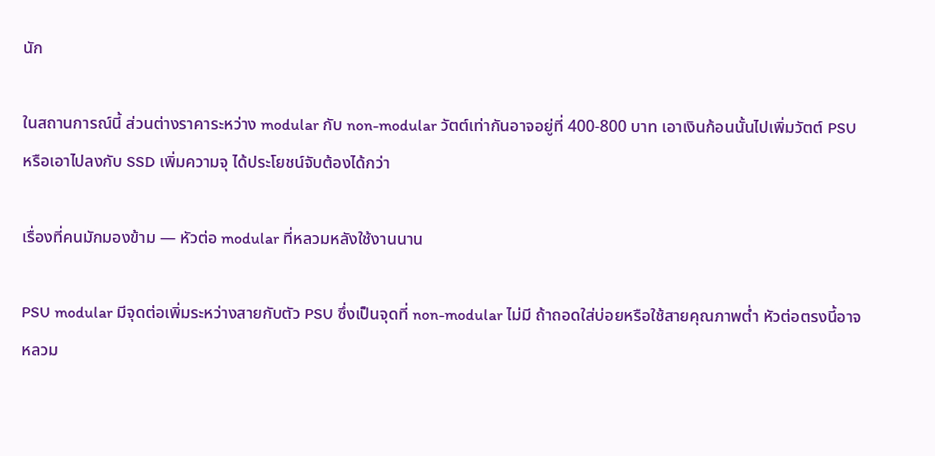นัก

ในสถานการณ์นี้ ส่วนต่างราคาระหว่าง modular กับ non-modular วัตต์เท่ากันอาจอยู่ที่ 400-800 บาท เอาเงินก้อนนั้นไปเพิ่มวัตต์ PSU หรือเอาไปลงกับ SSD เพิ่มความจุ ได้ประโยชน์จับต้องได้กว่า

เรื่องที่คนมักมองข้าม — หัวต่อ modular ที่หลวมหลังใช้งานนาน

PSU modular มีจุดต่อเพิ่มระหว่างสายกับตัว PSU ซึ่งเป็นจุดที่ non-modular ไม่มี ถ้าถอดใส่บ่อยหรือใช้สายคุณภาพต่ำ หัวต่อตรงนี้อาจหลวม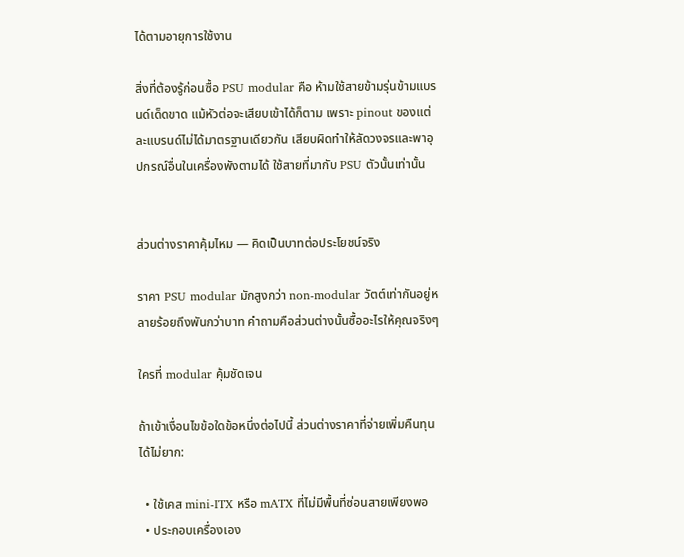ได้ตามอายุการใช้งาน

สิ่งที่ต้องรู้ก่อนซื้อ PSU modular คือ ห้ามใช้สายข้ามรุ่นข้ามแบรนด์เด็ดขาด แม้หัวต่อจะเสียบเข้าได้ก็ตาม เพราะ pinout ของแต่ละแบรนด์ไม่ได้มาตรฐานเดียวกัน เสียบผิดทำให้ลัดวงจรและพาอุปกรณ์อื่นในเครื่องพังตามได้ ใช้สายที่มากับ PSU ตัวนั้นเท่านั้น


ส่วนต่างราคาคุ้มไหม — คิดเป็นบาทต่อประโยชน์จริง

ราคา PSU modular มักสูงกว่า non-modular วัตต์เท่ากันอยู่หลายร้อยถึงพันกว่าบาท คำถามคือส่วนต่างนั้นซื้ออะไรให้คุณจริงๆ

ใครที่ modular คุ้มชัดเจน

ถ้าเข้าเงื่อนไขข้อใดข้อหนึ่งต่อไปนี้ ส่วนต่างราคาที่จ่ายเพิ่มคืนทุนได้ไม่ยาก:

  • ใช้เคส mini-ITX หรือ mATX ที่ไม่มีพื้นที่ซ่อนสายเพียงพอ
  • ประกอบเครื่องเอง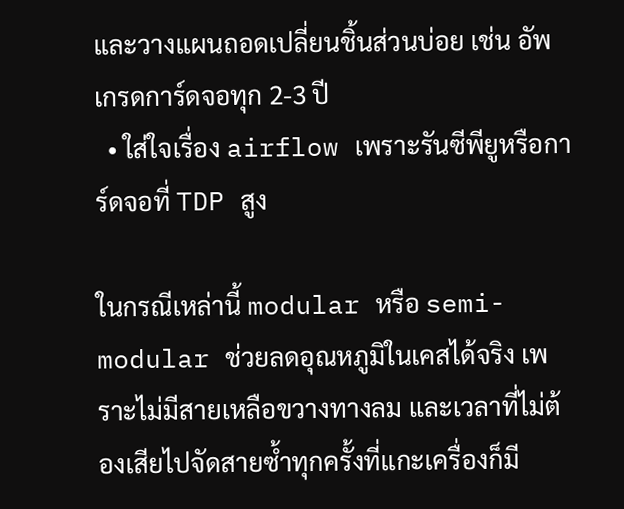และวางแผนถอดเปลี่ยนชิ้นส่วนบ่อย เช่น อัพเกรดการ์ดจอทุก 2-3 ปี
  • ใส่ใจเรื่อง airflow เพราะรันซีพียูหรือการ์ดจอที่ TDP สูง

ในกรณีเหล่านี้ modular หรือ semi-modular ช่วยลดอุณหภูมิในเคสได้จริง เพราะไม่มีสายเหลือขวางทางลม และเวลาที่ไม่ต้องเสียไปจัดสายซ้ำทุกครั้งที่แกะเครื่องก็มี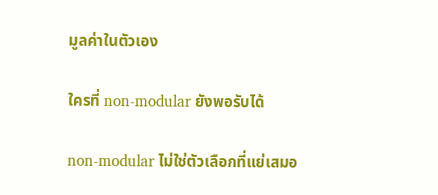มูลค่าในตัวเอง

ใครที่ non-modular ยังพอรับได้

non-modular ไม่ใช่ตัวเลือกที่แย่เสมอ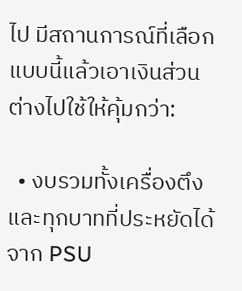ไป มีสถานการณ์ที่เลือกแบบนี้แล้วเอาเงินส่วนต่างไปใช้ให้คุ้มกว่า:

  • งบรวมทั้งเครื่องตึง และทุกบาทที่ประหยัดได้จาก PSU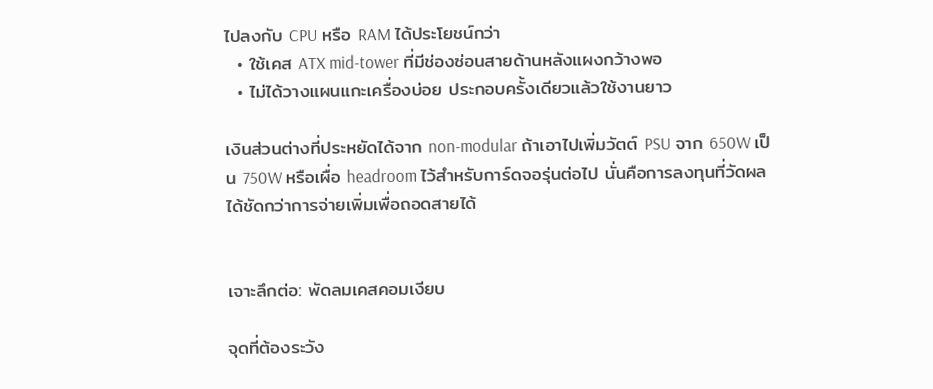ไปลงกับ CPU หรือ RAM ได้ประโยชน์กว่า
  • ใช้เคส ATX mid-tower ที่มีช่องซ่อนสายด้านหลังแผงกว้างพอ
  • ไม่ได้วางแผนแกะเครื่องบ่อย ประกอบครั้งเดียวแล้วใช้งานยาว

เงินส่วนต่างที่ประหยัดได้จาก non-modular ถ้าเอาไปเพิ่มวัตต์ PSU จาก 650W เป็น 750W หรือเผื่อ headroom ไว้สำหรับการ์ดจอรุ่นต่อไป นั่นคือการลงทุนที่วัดผลได้ชัดกว่าการจ่ายเพิ่มเพื่อถอดสายได้


เจาะลึกต่อ: พัดลมเคสคอมเงียบ

จุดที่ต้องระวัง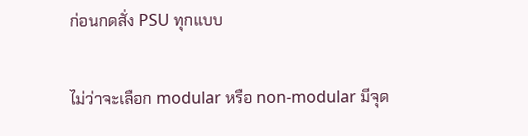ก่อนกดสั่ง PSU ทุกแบบ

ไม่ว่าจะเลือก modular หรือ non-modular มีจุด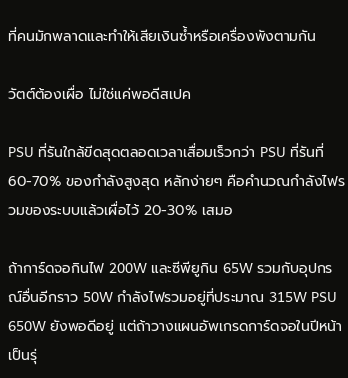ที่คนมักพลาดและทำให้เสียเงินซ้ำหรือเครื่องพังตามกัน

วัตต์ต้องเผื่อ ไม่ใช่แค่พอดีสเปค

PSU ที่รันใกล้ขีดสุดตลอดเวลาเสื่อมเร็วกว่า PSU ที่รันที่ 60-70% ของกำลังสูงสุด หลักง่ายๆ คือคำนวณกำลังไฟรวมของระบบแล้วเผื่อไว้ 20-30% เสมอ

ถ้าการ์ดจอกินไฟ 200W และซีพียูกิน 65W รวมกับอุปกรณ์อื่นอีกราว 50W กำลังไฟรวมอยู่ที่ประมาณ 315W PSU 650W ยังพอดีอยู่ แต่ถ้าวางแผนอัพเกรดการ์ดจอในปีหน้าเป็นรุ่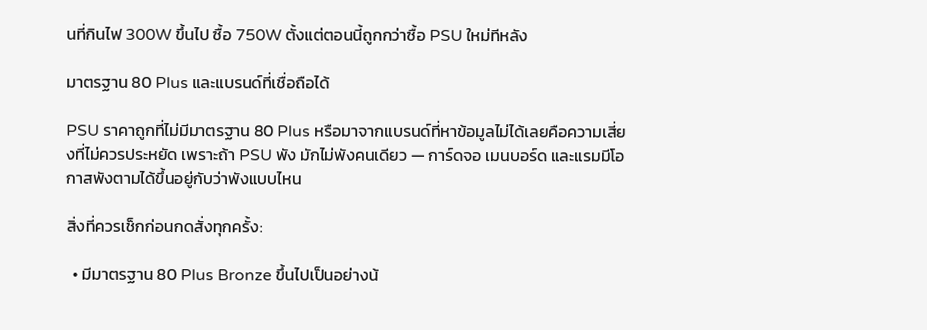นที่กินไฟ 300W ขึ้นไป ซื้อ 750W ตั้งแต่ตอนนี้ถูกกว่าซื้อ PSU ใหม่ทีหลัง

มาตรฐาน 80 Plus และแบรนด์ที่เชื่อถือได้

PSU ราคาถูกที่ไม่มีมาตรฐาน 80 Plus หรือมาจากแบรนด์ที่หาข้อมูลไม่ได้เลยคือความเสี่ยงที่ไม่ควรประหยัด เพราะถ้า PSU พัง มักไม่พังคนเดียว — การ์ดจอ เมนบอร์ด และแรมมีโอกาสพังตามได้ขึ้นอยู่กับว่าพังแบบไหน

สิ่งที่ควรเช็กก่อนกดสั่งทุกครั้ง:

  • มีมาตรฐาน 80 Plus Bronze ขึ้นไปเป็นอย่างน้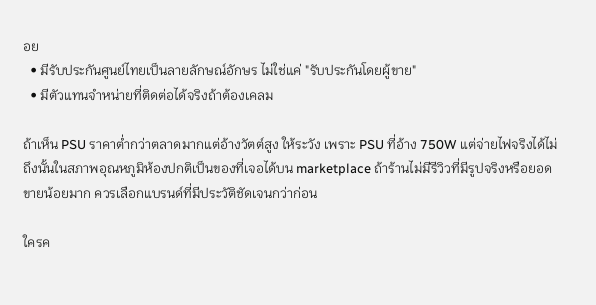อย
  • มีรับประกันศูนย์ไทยเป็นลายลักษณ์อักษร ไม่ใช่แค่ "รับประกันโดยผู้ขาย"
  • มีตัวแทนจำหน่ายที่ติดต่อได้จริงถ้าต้องเคลม

ถ้าเห็น PSU ราคาต่ำกว่าตลาดมากแต่อ้างวัตต์สูง ให้ระวัง เพราะ PSU ที่อ้าง 750W แต่จ่ายไฟจริงได้ไม่ถึงนั้นในสภาพอุณหภูมิห้องปกติเป็นของที่เจอได้บน marketplace ถ้าร้านไม่มีรีวิวที่มีรูปจริงหรือยอดขายน้อยมาก ควรเลือกแบรนด์ที่มีประวัติชัดเจนกว่าก่อน

ใครค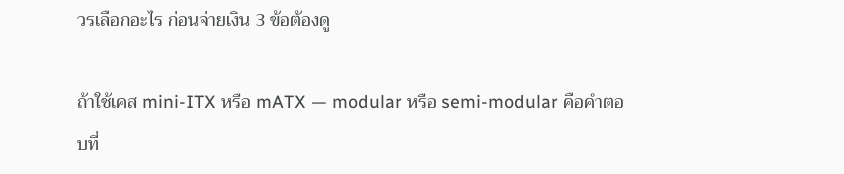วรเลือกอะไร ก่อนจ่ายเงิน 3 ข้อต้องดู

ถ้าใช้เคส mini-ITX หรือ mATX — modular หรือ semi-modular คือคำตอบที่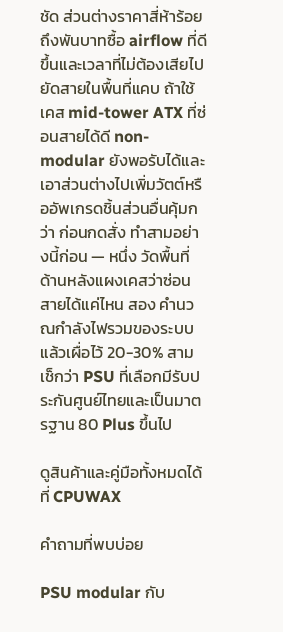ชัด ส่วนต่างราคาสี่ห้าร้อยถึงพันบาทซื้อ airflow ที่ดีขึ้นและเวลาที่ไม่ต้องเสียไปยัดสายในพื้นที่แคบ ถ้าใช้เคส mid-tower ATX ที่ซ่อนสายได้ดี non-modular ยังพอรับได้และเอาส่วนต่างไปเพิ่มวัตต์หรืออัพเกรดชิ้นส่วนอื่นคุ้มกว่า ก่อนกดสั่ง ทำสามอย่างนี้ก่อน — หนึ่ง วัดพื้นที่ด้านหลังแผงเคสว่าซ่อนสายได้แค่ไหน สอง คำนวณกำลังไฟรวมของระบบแล้วเผื่อไว้ 20-30% สาม เช็กว่า PSU ที่เลือกมีรับประกันศูนย์ไทยและเป็นมาตรฐาน 80 Plus ขึ้นไป

ดูสินค้าและคู่มือทั้งหมดได้ที่ CPUWAX

คำถามที่พบบ่อย

PSU modular กับ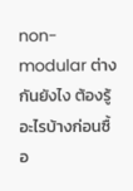non-modular ต่างกันยังไง ต้องรู้อะไรบ้างก่อนซื้อ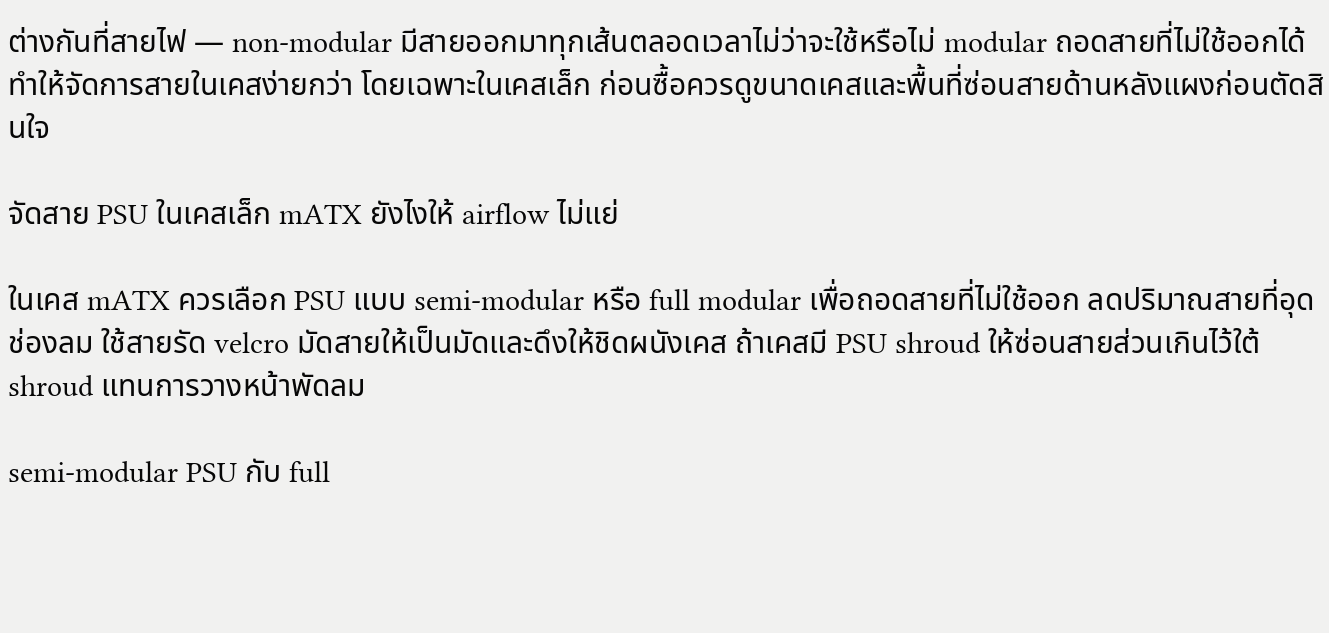ต่างกันที่สายไฟ — non-modular มีสายออกมาทุกเส้นตลอดเวลาไม่ว่าจะใช้หรือไม่ modular ถอดสายที่ไม่ใช้ออกได้ ทำให้จัดการสายในเคสง่ายกว่า โดยเฉพาะในเคสเล็ก ก่อนซื้อควรดูขนาดเคสและพื้นที่ซ่อนสายด้านหลังแผงก่อนตัดสินใจ

จัดสาย PSU ในเคสเล็ก mATX ยังไงให้ airflow ไม่แย่

ในเคส mATX ควรเลือก PSU แบบ semi-modular หรือ full modular เพื่อถอดสายที่ไม่ใช้ออก ลดปริมาณสายที่อุดช่องลม ใช้สายรัด velcro มัดสายให้เป็นมัดและดึงให้ชิดผนังเคส ถ้าเคสมี PSU shroud ให้ซ่อนสายส่วนเกินไว้ใต้ shroud แทนการวางหน้าพัดลม

semi-modular PSU กับ full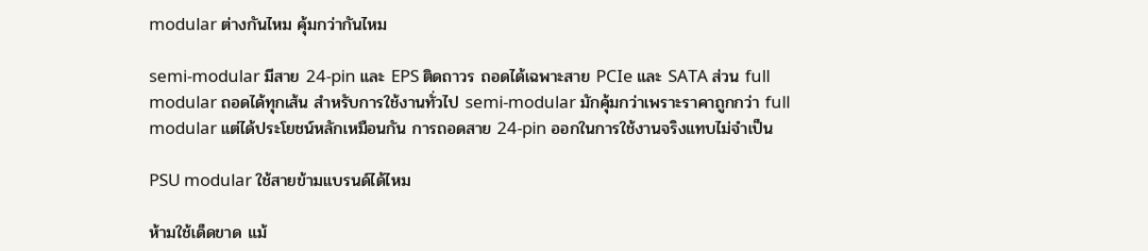modular ต่างกันไหม คุ้มกว่ากันไหม

semi-modular มีสาย 24-pin และ EPS ติดถาวร ถอดได้เฉพาะสาย PCIe และ SATA ส่วน full modular ถอดได้ทุกเส้น สำหรับการใช้งานทั่วไป semi-modular มักคุ้มกว่าเพราะราคาถูกกว่า full modular แต่ได้ประโยชน์หลักเหมือนกัน การถอดสาย 24-pin ออกในการใช้งานจริงแทบไม่จำเป็น

PSU modular ใช้สายข้ามแบรนด์ได้ไหม

ห้ามใช้เด็ดขาด แม้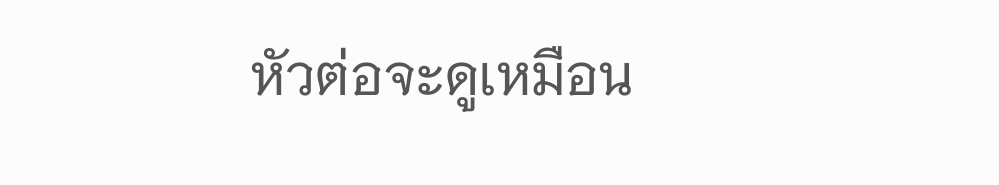หัวต่อจะดูเหมือน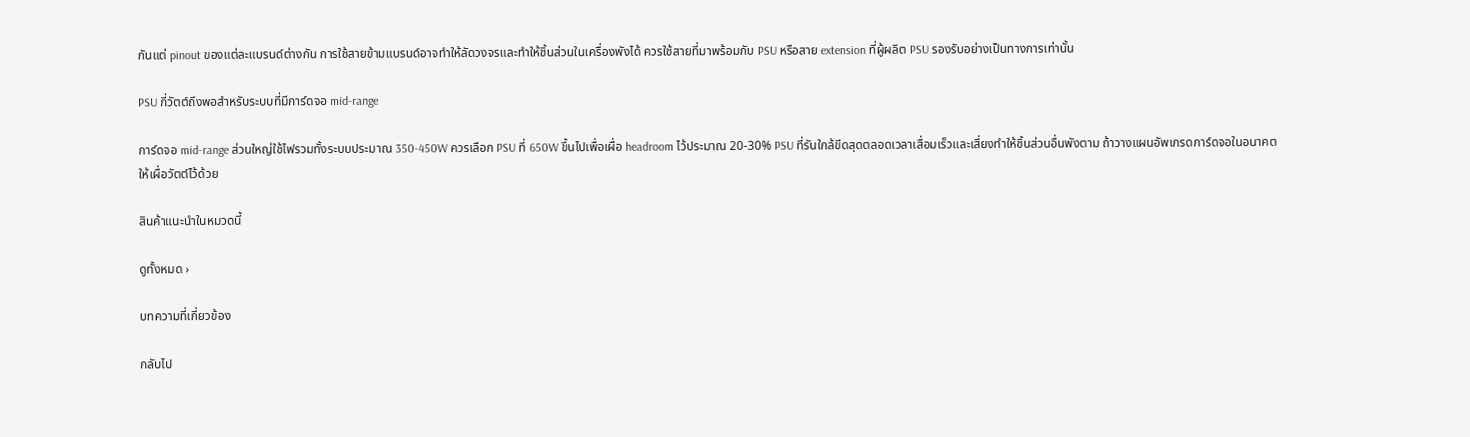กันแต่ pinout ของแต่ละแบรนด์ต่างกัน การใช้สายข้ามแบรนด์อาจทำให้ลัดวงจรและทำให้ชิ้นส่วนในเครื่องพังได้ ควรใช้สายที่มาพร้อมกับ PSU หรือสาย extension ที่ผู้ผลิต PSU รองรับอย่างเป็นทางการเท่านั้น

PSU กี่วัตต์ถึงพอสำหรับระบบที่มีการ์ดจอ mid-range

การ์ดจอ mid-range ส่วนใหญ่ใช้ไฟรวมทั้งระบบประมาณ 350-450W ควรเลือก PSU ที่ 650W ขึ้นไปเพื่อเผื่อ headroom ไว้ประมาณ 20-30% PSU ที่รันใกล้ขีดสุดตลอดเวลาเสื่อมเร็วและเสี่ยงทำให้ชิ้นส่วนอื่นพังตาม ถ้าวางแผนอัพเกรดการ์ดจอในอนาคตให้เผื่อวัตต์ไว้ด้วย

สินค้าแนะนำในหมวดนี้

ดูทั้งหมด ›

บทความที่เกี่ยวข้อง

กลับไป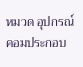หมวด อุปกรณ์คอมประกอบ